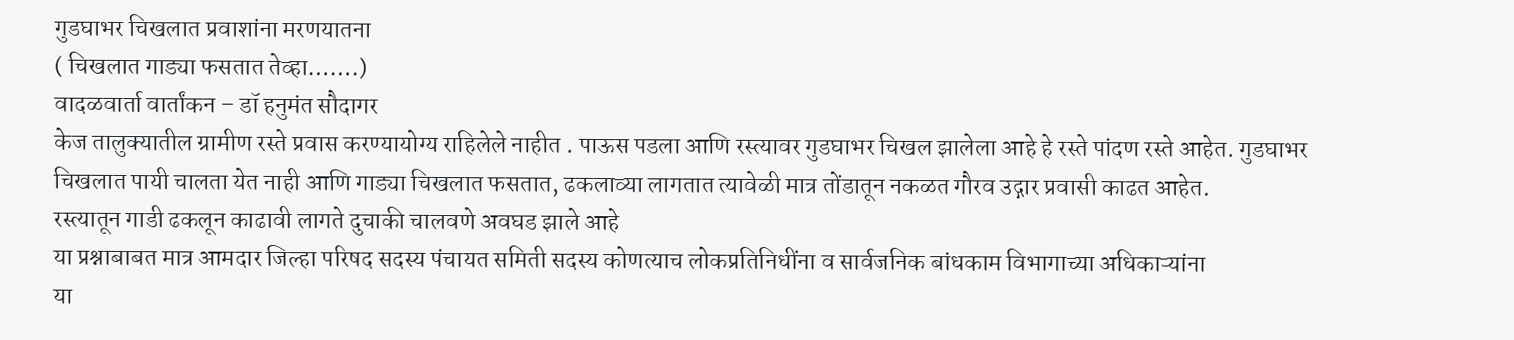गुडघाभर चिखलात प्रवाशांना मरणयातना
( चिखलात गाड्या फसतात तेव्हा…….)
वादळवार्ता वार्तांकन – डॉ हनुमंत सौदागर
केज तालुक्यातील ग्रामीण रस्ते प्रवास करण्यायोग्य राहिलेले नाहीत . पाऊस पडला आणि रस्त्यावर गुडघाभर चिखल झालेला आहे हे रस्ते पांदण रस्ते आहेत. गुडघाभर चिखलात पायी चालता येत नाही आणि गाड्या चिखलात फसतात, ढकलाव्या लागतात त्यावेळी मात्र तोंडातून नकळत गौरव उद्गार प्रवासी काढत आहेत.
रस्त्यातून गाडी ढकलून काढावी लागते दुचाकी चालवणे अवघड झाले आहे
या प्रश्नाबाबत मात्र आमदार जिल्हा परिषद सदस्य पंचायत समिती सदस्य कोणत्याच लोकप्रतिनिधींना व सार्वजनिक बांधकाम विभागाच्या अधिकाऱ्यांना
या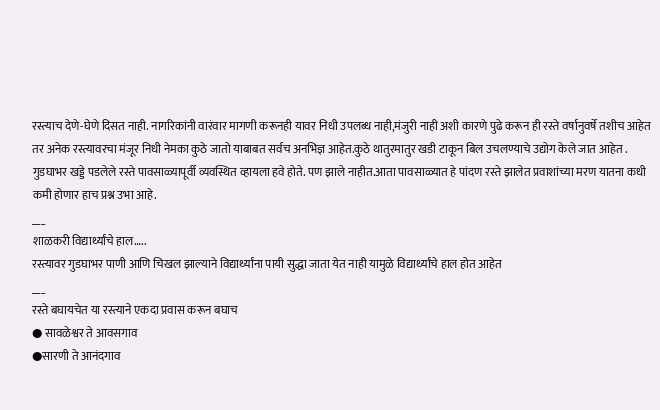रस्त्याच देणे-घेणे दिसत नाही. नागरिकांनी वारंवार मागणी करूनही यावर निधी उपलब्ध नाही,मंजुरी नाही अशी कारणे पुढे करून ही रस्ते वर्षानुवर्षे तशीच आहेत तर अनेक रस्त्यावरचा मंजूर निधी नेमका कुठे जातो याबाबत सर्वच अनभिज्ञ आहेत.कुठे थातुरमातुर खडी टाकून बिल उचलण्याचे उद्योग केले जात आहेत . गुडघाभर खड्डे पडलेले रस्ते पावसाळ्यापूर्वी व्यवस्थित व्हायला हवे होते. पण झाले नाहीत.आता पावसाळ्यात हे पांदण रस्ते झालेत प्रवाशांच्या मरण यातना कधी कमी होणार हाच प्रश्न उभा आहे.
___
शाळकरी विद्यार्थ्यांचे हाल…..
रस्त्यावर गुडघाभर पाणी आणि चिखल झाल्याने विद्यार्थ्यांना पायी सुद्धा जाता येत नाही यामुळे विद्यार्थ्यांचे हाल होत आहेत
___
रस्ते बघायचेत या रस्त्याने एकदा प्रवास करून बघाच
● सावळेश्वर ते आवसगाव
●सारणी ते आनंदगाव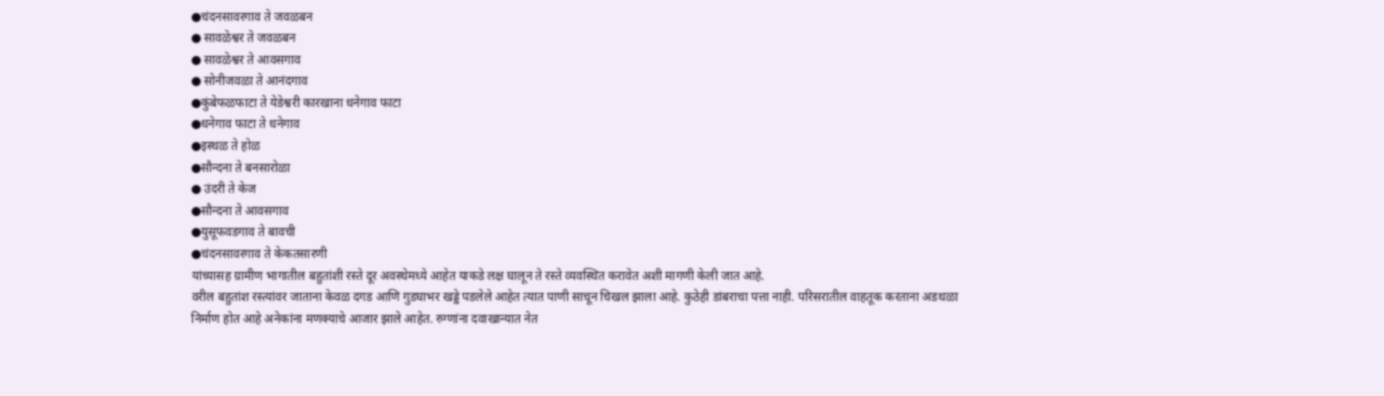●चंदनसावरगाव ते जवळबन
● सावळेश्वर ते जवळबन
● सावळेश्वर ते आवसगाव
● सोनीजवळा ते आनंदगाव
●कुंबेफळफाटा ते येडेश्वरी कारखाना धनेगाव फाटा
●धनेगाव फाटा ते धनेगाव
●इस्थळ ते होळ
●सौन्दना ते बनसारोळा
● उंदरी ते केज
●सौन्दना ते आवसगाव
●युसूफवडगाव ते बावची
●चंदनसावरगाव ते केकतसारणी
यांच्यासह ग्रामीण भागातील बहुतांशी रस्ते दूर अवस्थेमध्ये आहेत याकडे लक्ष घालून ते रस्ते व्यवस्थित करावेत अशी मागणी केली जात आहे.
वरील बहुतांश रस्त्यांवर जाताना केवळ दगड आणि गुडघाभर खड्डे पडलेले आहेत त्यात पाणी साचून चिखल झाला आहे. कुठेही डांबराचा पत्ता नाही. परिसरातील वाहतूक करताना अडथळा निर्माण होत आहे अनेकांना मणक्याचे आजार झाले आहेत. रुग्णांना दवाखान्यात नेत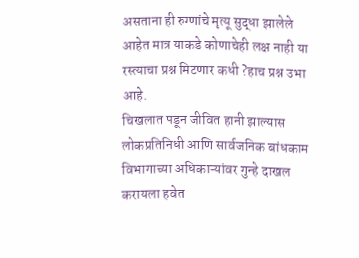असताना ही रुग्णांचे मृत्यू सुद्धा झालेले आहेत मात्र याकडे कोणाचेही लक्ष नाही या रस्त्याचा प्रश्न मिटणार कधी ?हाच प्रश्न उभा आहे.
चिखलात पडून जीवित हानी झाल्यास लोकप्रतिनिधी आणि सार्वजनिक बांधकाम विभागाच्या अधिकाऱ्यांवर गुन्हे दाखल करायला हवेत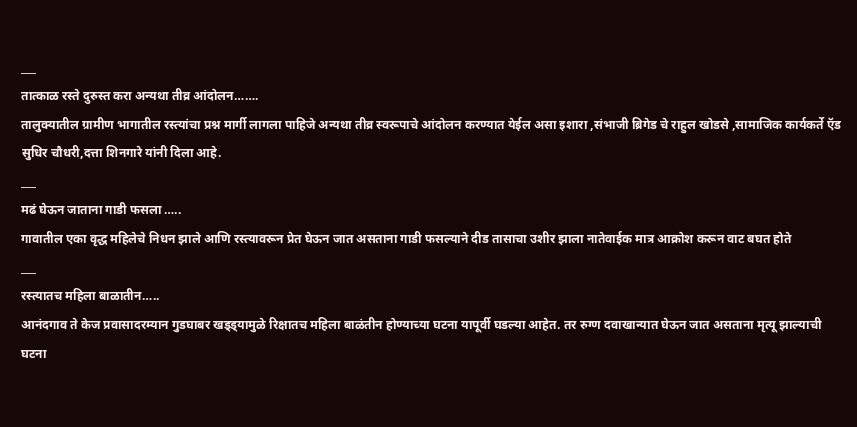___
तात्काळ रस्ते दुरुस्त करा अन्यथा तीव्र आंदोलन…….
तालुक्यातील ग्रामीण भागातील रस्त्यांचा प्रश्न मार्गी लागला पाहिजे अन्यथा तीव्र स्वरूपाचे आंदोलन करण्यात येईल असा इशारा ,संभाजी ब्रिगेड चे राहुल खोडसे ,सामाजिक कार्यकर्ते ऍड सुधिर चौधरी,दत्ता शिनगारे यांनी दिला आहे.
___
मढं घेऊन जाताना गाडी फसला …..
गावातील एका वृद्ध महिलेचे निधन झाले आणि रस्त्यावरून प्रेत घेऊन जात असताना गाडी फसल्याने दीड तासाचा उशीर झाला नातेवाईक मात्र आक्रोश करून वाट बघत होते
___
रस्त्यातच महिला बाळातीन…..
आनंदगाव ते केज प्रवासादरम्यान गुडघाबर खड्ड्यामुळे रिक्षातच महिला बाळंतीन होण्याच्या घटना यापूर्वी घडल्या आहेत. तर रुग्ण दवाखान्यात घेऊन जात असताना मृत्यू झाल्याची घटना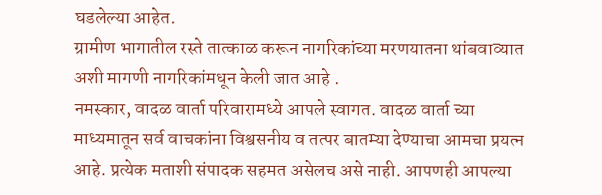घडलेल्या आहेत.
ग्रामीण भागातील रस्ते तात्काळ करून नागरिकांच्या मरणयातना थांबवाव्यात अशी मागणी नागरिकांमधून केली जात आहे .
नमस्कार, वादळ वार्ता परिवारामध्ये आपले स्वागत. वादळ वार्ता च्या माध्यमातून सर्व वाचकांना विश्वसनीय व तत्पर बातम्या देण्याचा आमचा प्रयत्न आहे. प्रत्येक मताशी संपादक सहमत असेलच असे नाही. आपणही आपल्या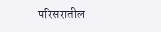परिसरातील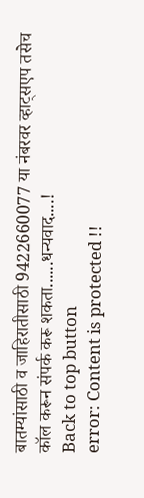बातम्यांसाठी व जाहिरातीसाठी 9422660077 या नंबरवर व्हाट्सएप तसेच कॉल करून संपर्क करू शकता......धन्यवाद....!
Back to top button
error: Content is protected !!